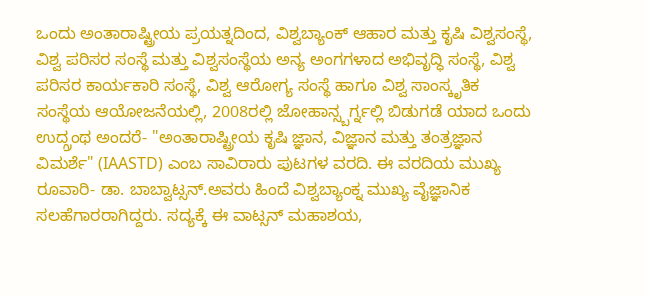ಒಂದು ಅಂತಾರಾಷ್ಟ್ರೀಯ ಪ್ರಯತ್ನದಿಂದ, ವಿಶ್ವಬ್ಯಾಂಕ್ ಆಹಾರ ಮತ್ತು ಕೃಷಿ ವಿಶ್ವಸಂಸ್ಥೆ, ವಿಶ್ವ ಪರಿಸರ ಸಂಸ್ಥೆ ಮತ್ತು ವಿಶ್ವಸಂಸ್ಥೆಯ ಅನ್ಯ ಅಂಗಗಳಾದ ಅಭಿವೃದ್ಧಿ ಸಂಸ್ಥೆ, ವಿಶ್ವ ಪರಿಸರ ಕಾರ್ಯಕಾರಿ ಸಂಸ್ಥೆ, ವಿಶ್ವ ಆರೋಗ್ಯ ಸಂಸ್ಥೆ ಹಾಗೂ ವಿಶ್ವ ಸಾಂಸ್ಕೃತಿಕ ಸಂಸ್ಥೆಯ ಆಯೋಜನೆಯಲ್ಲಿ, 2008ರಲ್ಲಿ ಜೋಹಾನ್ಸ್ಬರ್ಗ್ನಲ್ಲಿ ಬಿಡುಗಡೆ ಯಾದ ಒಂದು ಉದ್ಗ್ರಂಥ ಅಂದರೆ- "ಅಂತಾರಾಷ್ಟ್ರೀಯ ಕೃಷಿ ಜ್ಞಾನ, ವಿಜ್ಞಾನ ಮತ್ತು ತಂತ್ರಜ್ಞಾನ ವಿಮರ್ಶೆ" (IAASTD) ಎಂಬ ಸಾವಿರಾರು ಪುಟಗಳ ವರದಿ. ಈ ವರದಿಯ ಮುಖ್ಯ ರೂವಾರಿ- ಡಾ. ಬಾಬ್ವಾಟ್ಸನ್.ಅವರು ಹಿಂದೆ ವಿಶ್ವಬ್ಯಾಂಕ್ನ ಮುಖ್ಯ ವೈಜ್ಞಾನಿಕ ಸಲಹೆಗಾರರಾಗಿದ್ದರು. ಸದ್ಯಕ್ಕೆ ಈ ವಾಟ್ಸನ್ ಮಹಾಶಯ,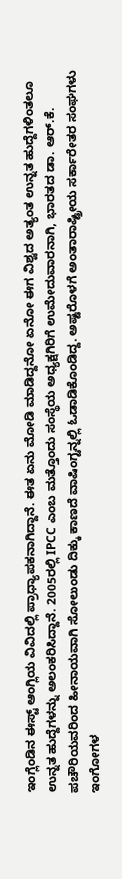ಇಂಗ್ಲೆಂಡಿನ ಈಸ್ಟ್ ಆಂಗ್ಲಿಯ ವಿವಿದಲ್ಲಿ ಪ್ರಾಧ್ಯಾಪಕನಾಗಿದ್ದಾನೆ. ಈತ ಏನು ಮೋಡಿ ಮಾಡಿದ್ದನೋ ಏನೋ ಈಗ ವಿಶ್ವದ ಅತ್ಯಂತ ಉನ್ನತ ಹುದ್ದೆಗಳಿಂತಲೂ ಉನ್ನತ ಹುದ್ದೆಗಳನ್ನು ಅಲಂಕರಿಸಿದ್ದಾನೆ. 2005ರಲ್ಲಿ IPCC ಎಂಬ ಮತ್ತೊಂದು ಸಂಸ್ಥೆಯ ಅಧ್ಯಕ್ಷಗಿರಿಗೆ ಉಮೇದುವಾರನಾಗಿ, ಭಾರತದ ಡಾ. ಆರ್.ಕೆ. ಪಚೌರಿಯವರಿಂದ ಹೀನಾಯವಾಗಿ ಸೋಲುಂಡು ದಿಕ್ಕು ಕಾಣದೆ ವಾಷಿಂಗ್ಟನ್ನಲ್ಲಿ ಓಡಾಡಿಕೊಂಡಿದ್ದ. ಅಷ್ಟರೊಳಗೆ ಅಂತಾರಾಷ್ಟ್ರೀಯ ಸರ್ಕಾರೇತರ ಸಂಘಗಳು ಇಂಗೋಗಳ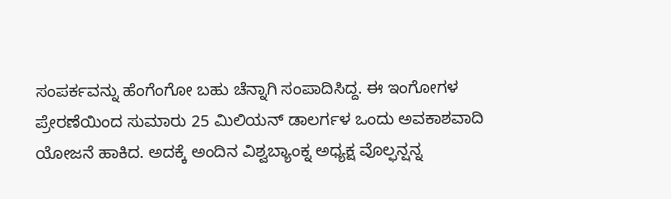ಸಂಪರ್ಕವನ್ನು ಹೆಂಗೆಂಗೋ ಬಹು ಚೆನ್ನಾಗಿ ಸಂಪಾದಿಸಿದ್ದ. ಈ ಇಂಗೋಗಳ ಪ್ರೇರಣೆಯಿಂದ ಸುಮಾರು 25 ಮಿಲಿಯನ್ ಡಾಲರ್ಗಳ ಒಂದು ಅವಕಾಶವಾದಿ ಯೋಜನೆ ಹಾಕಿದ. ಅದಕ್ಕೆ ಅಂದಿನ ವಿಶ್ವಬ್ಯಾಂಕ್ನ ಅಧ್ಯಕ್ಷ ವೊಲ್ಫನ್ಷನ್ನ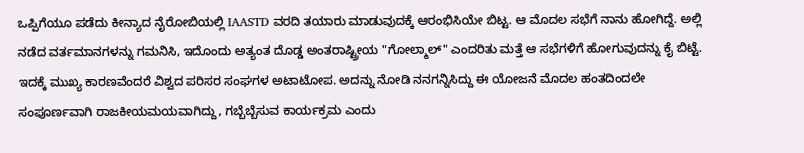ಒಪ್ಪಿಗೆಯೂ ಪಡೆದು ಕೀನ್ಯಾದ ನೈರೋಬಿಯಲ್ಲಿ IAASTD ವರದಿ ತಯಾರು ಮಾಡುವುದಕ್ಕೆ ಆರಂಭಿಸಿಯೇ ಬಿಟ್ಟ. ಆ ಮೊದಲ ಸಭೆಗೆ ನಾನು ಹೋಗಿದ್ದೆ. ಅಲ್ಲಿ ನಡೆದ ವರ್ತಮಾನಗಳನ್ನು ಗಮನಿಸಿ, ಇದೊಂದು ಅತ್ಯಂತ ದೊಡ್ಡ ಅಂತರಾಷ್ಟ್ರೀಯ "ಗೋಲ್ಮಾಲ್" ಎಂದರಿತು ಮತ್ತೆ ಆ ಸಭೆಗಳಿಗೆ ಹೋಗುವುದನ್ನು ಕೈ ಬಿಟ್ಟೆ. ಇದಕ್ಕೆ ಮುಖ್ಯ ಕಾರಣವೆಂದರೆ ವಿಶ್ವದ ಪರಿಸರ ಸಂಘಗಳ ಅಟಾಟೋಪ. ಅದನ್ನು ನೋಡಿ ನನಗನ್ನಿಸಿದ್ದು ಈ ಯೋಜನೆ ಮೊದಲ ಹಂತದಿಂದಲೇ ಸಂಪೂರ್ಣವಾಗಿ ರಾಜಕೀಯಮಯವಾಗಿದ್ದು, ಗಬ್ಬೆಬ್ಬೆಸುವ ಕಾರ್ಯಕ್ರಮ ಎಂದು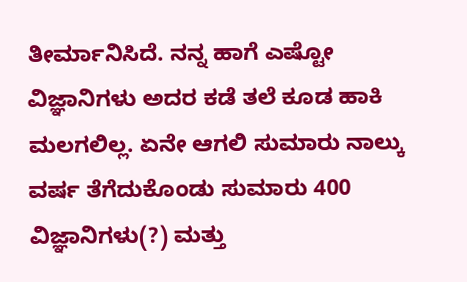ತೀರ್ಮಾನಿಸಿದೆ. ನನ್ನ ಹಾಗೆ ಎಷ್ಟೋ ವಿಜ್ಞಾನಿಗಳು ಅದರ ಕಡೆ ತಲೆ ಕೂಡ ಹಾಕಿ ಮಲಗಲಿಲ್ಲ. ಏನೇ ಆಗಲಿ ಸುಮಾರು ನಾಲ್ಕು ವರ್ಷ ತೆಗೆದುಕೊಂಡು ಸುಮಾರು 400 ವಿಜ್ಞಾನಿಗಳು(?) ಮತ್ತು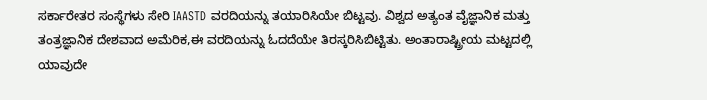ಸರ್ಕಾರೇತರ ಸಂಸ್ಥೆಗಳು ಸೇರಿ IAASTD ವರದಿಯನ್ನು ತಯಾರಿಸಿಯೇ ಬಿಟ್ಟವು. ವಿಶ್ವದ ಅತ್ಯಂತ ವೈಜ್ಞಾನಿಕ ಮತ್ತು ತಂತ್ರಜ್ಞಾನಿಕ ದೇಶವಾದ ಅಮೆರಿಕ,ಈ ವರದಿಯನ್ನು ಓದದೆಯೇ ತಿರಸ್ಕರಿಸಿಬಿಟ್ಟಿತು. ಅಂತಾರಾಷ್ಟ್ರೀಯ ಮಟ್ಟದಲ್ಲಿ ಯಾವುದೇ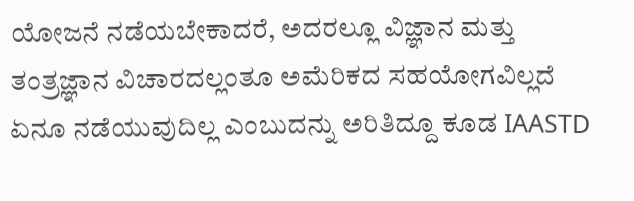ಯೋಜನೆ ನಡೆಯಬೇಕಾದರೆ, ಅದರಲ್ಲೂ ವಿಜ್ಞಾನ ಮತ್ತು ತಂತ್ರಜ್ಞಾನ ವಿಚಾರದಲ್ಲಂತೂ ಅಮೆರಿಕದ ಸಹಯೋಗವಿಲ್ಲದೆ ಏನೂ ನಡೆಯುವುದಿಲ್ಲ ಎಂಬುದನ್ನು ಅರಿತಿದ್ದೂ ಕೂಡ IAASTD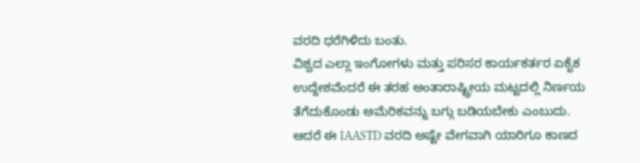ವರದಿ ಧರೆಗಿಳಿದು ಬಂತು.
ವಿಶ್ವದ ಎಲ್ಲಾ ಇಂಗೋಗಳು ಮತ್ತು ಪರಿಸರ ಕಾರ್ಯಕರ್ತರ ಏಕೈಕ ಉದ್ದೇಶವೆಂದರೆ ಈ ತರಹ ಅಂತಾರಾಷ್ಟ್ರೀಯ ಮಟ್ಟದಲ್ಲಿ ನಿರ್ಣಯ ತೆಗೆದುಕೊಂಡು ಅಮೆರಿಕವನ್ನು ಬಗ್ಗು ಬಡಿಯಬೇಕು ಎಂಬುದು. ಆದರೆ ಈ IAASTD ವರದಿ ಅಷ್ಟೇ ವೇಗವಾಗಿ ಯಾರಿಗೂ ಕಾಣದ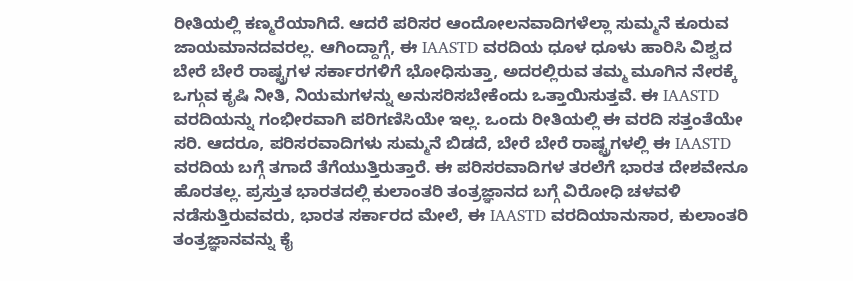ರೀತಿಯಲ್ಲಿ ಕಣ್ಮರೆಯಾಗಿದೆ. ಆದರೆ ಪರಿಸರ ಆಂದೋಲನವಾದಿಗಳೆಲ್ಲಾ ಸುಮ್ಮನೆ ಕೂರುವ ಜಾಯಮಾನದವರಲ್ಲ. ಆಗಿಂದ್ದಾಗ್ಗೆ, ಈ IAASTD ವರದಿಯ ಧೂಳ ಧೂಳು ಹಾರಿಸಿ ವಿಶ್ವದ ಬೇರೆ ಬೇರೆ ರಾಷ್ಟ್ರಗಳ ಸರ್ಕಾರಗಳಿಗೆ ಭೋಧಿಸುತ್ತಾ, ಅದರಲ್ಲಿರುವ ತಮ್ಮ ಮೂಗಿನ ನೇರಕ್ಕೆ ಒಗ್ಗುವ ಕೃಷಿ ನೀತಿ, ನಿಯಮಗಳನ್ನು ಅನುಸರಿಸಬೇಕೆಂದು ಒತ್ತಾಯಿಸುತ್ತವೆ. ಈ IAASTD ವರದಿಯನ್ನು ಗಂಭೀರವಾಗಿ ಪರಿಗಣಿಸಿಯೇ ಇಲ್ಲ. ಒಂದು ರೀತಿಯಲ್ಲಿ ಈ ವರದಿ ಸತ್ತಂತೆಯೇ ಸರಿ. ಆದರೂ, ಪರಿಸರವಾದಿಗಳು ಸುಮ್ಮನೆ ಬಿಡದೆ, ಬೇರೆ ಬೇರೆ ರಾಷ್ಟ್ರಗಳಲ್ಲಿ ಈ IAASTD ವರದಿಯ ಬಗ್ಗೆ ತಗಾದೆ ತೆಗೆಯುತ್ತಿರುತ್ತಾರೆ. ಈ ಪರಿಸರವಾದಿಗಳ ತರಲೆಗೆ ಭಾರತ ದೇಶವೇನೂ ಹೊರತಲ್ಲ. ಪ್ರಸ್ತುತ ಭಾರತದಲ್ಲಿ ಕುಲಾಂತರಿ ತಂತ್ರಜ್ಞಾನದ ಬಗ್ಗೆ ವಿರೋಧಿ ಚಳವಳಿ ನಡೆಸುತ್ತಿರುವವರು, ಭಾರತ ಸರ್ಕಾರದ ಮೇಲೆ, ಈ IAASTD ವರದಿಯಾನುಸಾರ, ಕುಲಾಂತರಿ ತಂತ್ರಜ್ಞಾನವನ್ನು ಕೈ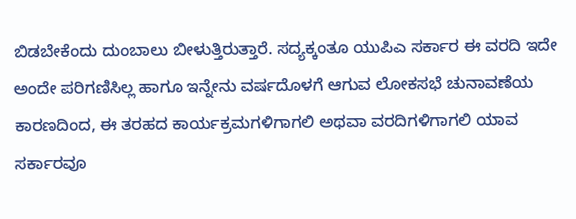ಬಿಡಬೇಕೆಂದು ದುಂಬಾಲು ಬೀಳುತ್ತಿರುತ್ತಾರೆ. ಸದ್ಯಕ್ಕಂತೂ ಯುಪಿಎ ಸರ್ಕಾರ ಈ ವರದಿ ಇದೇ ಅಂದೇ ಪರಿಗಣಿಸಿಲ್ಲ ಹಾಗೂ ಇನ್ನೇನು ವರ್ಷದೊಳಗೆ ಆಗುವ ಲೋಕಸಭೆ ಚುನಾವಣೆಯ ಕಾರಣದಿಂದ, ಈ ತರಹದ ಕಾರ್ಯಕ್ರಮಗಳಿಗಾಗಲಿ ಅಥವಾ ವರದಿಗಳಿಗಾಗಲಿ ಯಾವ ಸರ್ಕಾರವೂ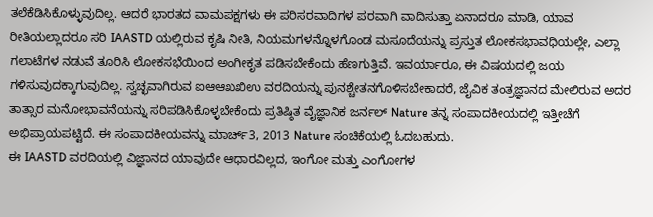ತಲೆಕೆಡಿಸಿಕೊಳ್ಳುವುದಿಲ್ಲ. ಆದರೆ ಭಾರತದ ವಾಮಪಕ್ಷಗಳು ಈ ಪರಿಸರವಾದಿಗಳ ಪರವಾಗಿ ವಾದಿಸುತ್ತಾ ಏನಾದರೂ ಮಾಡಿ, ಯಾವ ರೀತಿಯಲ್ಲಾದರೂ ಸರಿ IAASTD ಯಲ್ಲಿರುವ ಕೃಷಿ ನೀತಿ, ನಿಯಮಗಳನ್ನೊಳಗೊಂಡ ಮಸೂದೆಯನ್ನು ಪ್ರಸ್ತುತ ಲೋಕಸಭಾವಧಿಯಲ್ಲೇ, ಎಲ್ಲಾ ಗಲಾಟೆಗಳ ನಡುವೆ ತೂರಿಸಿ ಲೋಕಸಭೆಯಿಂದ ಅಂಗೀಕೃತ ಪಡಿಸಬೇಕೆಂದು ಹೆಣಗುತ್ತಿವೆ. ಇವರ್ಯಾರೂ, ಈ ವಿಷಯದಲ್ಲಿ ಜಯ ಗಳಿಸುವುದಕ್ಕಾಗುವುದಿಲ್ಲ. ಸ್ವಚ್ಛವಾಗಿರುವ ಐಆಆಖಖಿಉ ವರದಿಯನ್ನು ಪುನಶ್ಚೇತನಗೊಳಿಸಬೇಕಾದರೆ, ಜೈವಿಕ ತಂತ್ರಜ್ಞಾನದ ಮೇಲಿರುವ ಅದರ ತಾತ್ಸಾರ ಮನೋಭಾವನೆಯನ್ನು ಸರಿಪಡಿಸಿಕೊಳ್ಳಬೇಕೆಂದು ಪ್ರತಿಷ್ಠಿತ ವೈಜ್ಞಾನಿಕ ಜರ್ನಲ್ Nature ತನ್ನ ಸಂಪಾದಕೀಯದಲ್ಲಿ ಇತ್ತೀಚೆಗೆ ಅಭಿಪ್ರಾಯಪಟ್ಟಿದೆ. ಈ ಸಂಪಾದಕೀಯವನ್ನು ಮಾರ್ಚ್3, 2013 Nature ಸಂಚಿಕೆಯಲ್ಲಿ ಓದಬಹುದು.
ಈ IAASTD ವರದಿಯಲ್ಲಿ ವಿಜ್ಞಾನದ ಯಾವುದೇ ಆಧಾರವಿಲ್ಲದ, ಇಂಗೋ ಮತ್ತು ಎಂಗೋಗಳ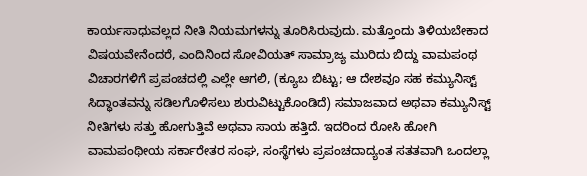ಕಾರ್ಯಸಾಧುವಲ್ಲದ ನೀತಿ ನಿಯಮಗಳನ್ನು ತೂರಿಸಿರುವುದು. ಮತ್ತೊಂದು ತಿಳಿಯಬೇಕಾದ ವಿಷಯವೇನೆಂದರೆ, ಎಂದಿನಿಂದ ಸೋವಿಯತ್ ಸಾಮ್ರಾಜ್ಯ ಮುರಿದು ಬಿದ್ದು ವಾಮಪಂಥ ವಿಚಾರಗಳಿಗೆ ಪ್ರಪಂಚದಲ್ಲಿ ಎಲ್ಲೇ ಆಗಲಿ, (ಕ್ಯೂಬ ಬಿಟ್ಟು; ಆ ದೇಶವೂ ಸಹ ಕಮ್ಯುನಿಸ್ಟ್ ಸಿದ್ಧಾಂತವನ್ನು ಸಡಿಲಗೊಳಿಸಲು ಶುರುವಿಟ್ಟುಕೊಂಡಿದೆ) ಸಮಾಜವಾದ ಅಥವಾ ಕಮ್ಯುನಿಸ್ಟ್ ನೀತಿಗಳು ಸತ್ತು ಹೋಗುತ್ತಿವೆ ಅಥವಾ ಸಾಯ ಹತ್ತಿದೆ. ಇದರಿಂದ ರೋಸಿ ಹೋಗಿ ವಾಮಪಂಥೀಯ ಸರ್ಕಾರೇತರ ಸಂಘ, ಸಂಸ್ಥೆಗಳು ಪ್ರಪಂಚದಾದ್ಯಂತ ಸತತವಾಗಿ ಒಂದಲ್ಲಾ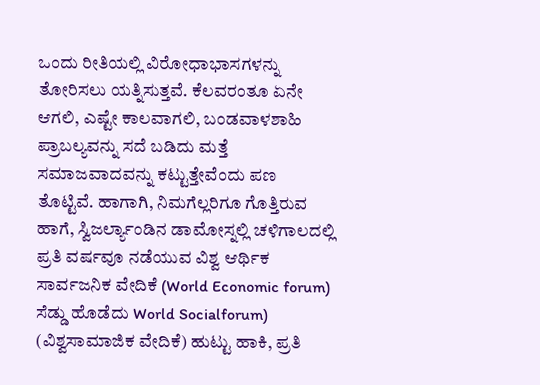ಒಂದು ರೀತಿಯಲ್ಲಿ ವಿರೋಧಾಭಾಸಗಳನ್ನು ತೋರಿಸಲು ಯತ್ನಿಸುತ್ತವೆ. ಕೆಲವರಂತೂ ಏನೇ ಆಗಲಿ, ಎಷ್ಟೇ ಕಾಲವಾಗಲಿ, ಬಂಡವಾಳಶಾಹಿ ಪ್ರಾಬಲ್ಯವನ್ನು ಸದೆ ಬಡಿದು ಮತ್ತೆ ಸಮಾಜವಾದವನ್ನು ಕಟ್ಟುತ್ತೇವೆಂದು ಪಣ ತೊಟ್ಟಿವೆ. ಹಾಗಾಗಿ, ನಿಮಗೆಲ್ಲರಿಗೂ ಗೊತ್ತಿರುವ ಹಾಗೆ, ಸ್ವಿಜರ್ಲ್ಯಾಂಡಿನ ಡಾಮೋಸ್ನಲ್ಲಿ ಚಳಿಗಾಲದಲ್ಲಿ ಪ್ರತಿ ವರ್ಷವೂ ನಡೆಯುವ ವಿಶ್ವ ಆರ್ಥಿಕ ಸಾರ್ವಜನಿಕ ವೇದಿಕೆ (World Economic forum) ಸೆಡ್ಡು ಹೊಡೆದು World Socialforum) (ವಿಶ್ವಸಾಮಾಜಿಕ ವೇದಿಕೆ) ಹುಟ್ಟು ಹಾಕಿ, ಪ್ರತಿ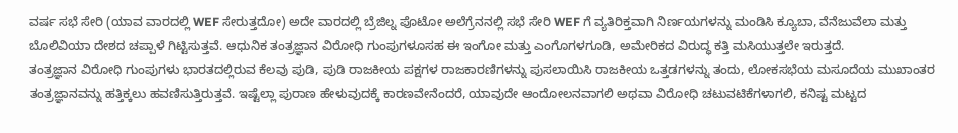ವರ್ಷ ಸಭೆ ಸೇರಿ (ಯಾವ ವಾರದಲ್ಲಿ WEF ಸೇರುತ್ತದೋ) ಅದೇ ವಾರದಲ್ಲಿ ಬ್ರೆಜಿಲ್ನ ಪೊಟೋ ಅಲೆಗ್ರೆನನಲ್ಲಿ ಸಭೆ ಸೇರಿ WEF ಗೆ ವ್ಯತಿರಿಕ್ತವಾಗಿ ನಿರ್ಣಯಗಳನ್ನು ಮಂಡಿಸಿ ಕ್ಯೂಬಾ, ವೆನೆಜುವೆಲಾ ಮತ್ತು ಬೊಲಿವಿಯಾ ದೇಶದ ಚಪ್ಪಾಳೆ ಗಿಟ್ಟಿಸುತ್ತವೆ. ಆಧುನಿಕ ತಂತ್ರಜ್ಞಾನ ವಿರೋಧಿ ಗುಂಪುಗಳೂಸಹ ಈ ಇಂಗೋ ಮತ್ತು ಎಂಗೊಗಳಗೂಡಿ, ಅಮೇರಿಕದ ವಿರುದ್ಧ ಕತ್ತಿ ಮಸಿಯುತ್ತಲೇ ಇರುತ್ತದೆ.
ತಂತ್ರಜ್ಞಾನ ವಿರೋಧಿ ಗುಂಪುಗಳು ಭಾರತದಲ್ಲಿರುವ ಕೆಲವು ಪುಡಿ, ಪುಡಿ ರಾಜಕೀಯ ಪಕ್ಷಗಳ ರಾಜಕಾರಣಿಗಳನ್ನು ಪುಸಲಾಯಿಸಿ ರಾಜಕೀಯ ಒತ್ತಡಗಳನ್ನು ತಂದು, ಲೋಕಸಭೆಯ ಮಸೂದೆಯ ಮುಖಾಂತರ ತಂತ್ರಜ್ಞಾನವನ್ನು ಹತ್ತಿಕ್ಕಲು ಹವಣಿಸುತ್ತಿರುತ್ತವೆ. ಇಷ್ಟೆಲ್ಲಾ ಪುರಾಣ ಹೇಳುವುದಕ್ಕೆ ಕಾರಣವೇನೆಂದರೆ, ಯಾವುದೇ ಆಂದೋಲನವಾಗಲಿ ಅಥವಾ ವಿರೋಧಿ ಚಟುವಟಿಕೆಗಳಾಗಲಿ, ಕನಿಷ್ಟ ಮಟ್ಟದ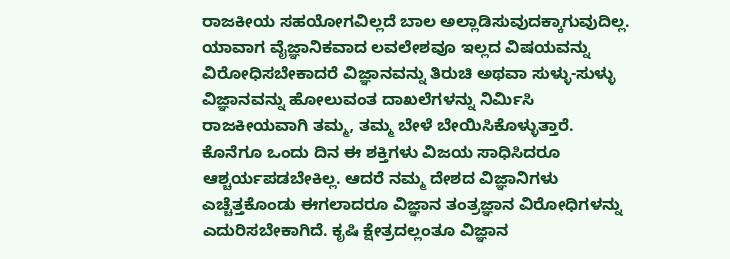ರಾಜಕೀಯ ಸಹಯೋಗವಿಲ್ಲದೆ ಬಾಲ ಅಲ್ಲಾಡಿಸುವುದಕ್ಕಾಗುವುದಿಲ್ಲ. ಯಾವಾಗ ವೈಜ್ಞಾನಿಕವಾದ ಲವಲೇಶವೂ ಇಲ್ಲದ ವಿಷಯವನ್ನು ವಿರೋಧಿಸಬೇಕಾದರೆ ವಿಜ್ಞಾನವನ್ನು ತಿರುಚಿ ಅಥವಾ ಸುಳ್ಳು-ಸುಳ್ಳು ವಿಜ್ಞಾನವನ್ನು ಹೋಲುವಂತ ದಾಖಲೆಗಳನ್ನು ನಿರ್ಮಿಸಿ ರಾಜಕೀಯವಾಗಿ ತಮ್ಮ, ತಮ್ಮ ಬೇಳೆ ಬೇಯಿಸಿಕೊಳ್ಳುತ್ತಾರೆ. ಕೊನೆಗೂ ಒಂದು ದಿನ ಈ ಶಕ್ತಿಗಳು ವಿಜಯ ಸಾಧಿಸಿದರೂ ಆಶ್ಚರ್ಯಪಡಬೇಕಿಲ್ಲ. ಆದರೆ ನಮ್ಮ ದೇಶದ ವಿಜ್ಞಾನಿಗಳು ಎಚ್ಚೆತ್ತಕೊಂಡು ಈಗಲಾದರೂ ವಿಜ್ಞಾನ ತಂತ್ರಜ್ಞಾನ ವಿರೋಧಿಗಳನ್ನು ಎದುರಿಸಬೇಕಾಗಿದೆ. ಕೃಷಿ ಕ್ಷೇತ್ರದಲ್ಲಂತೂ ವಿಜ್ಞಾನ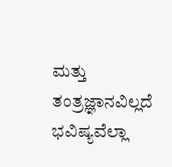ಮತ್ತು ತಂತ್ರಜ್ಞಾನವಿಲ್ಲದೆ ಭವಿಷ್ಯವೆಲ್ಲಾ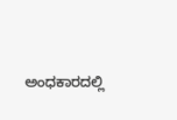ಅಂಧಕಾರದಲ್ಲಿ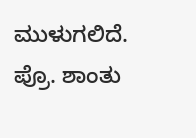ಮುಳುಗಲಿದೆ.
ಪ್ರೊ. ಶಾಂತು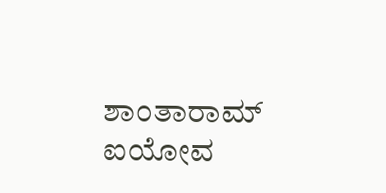ಶಾಂತಾರಾಮ್
ಐಯೋವ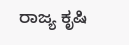ರಾಜ್ಯ ಕೃಷಿ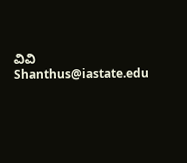ವಿವಿ
Shanthus@iastate.edu